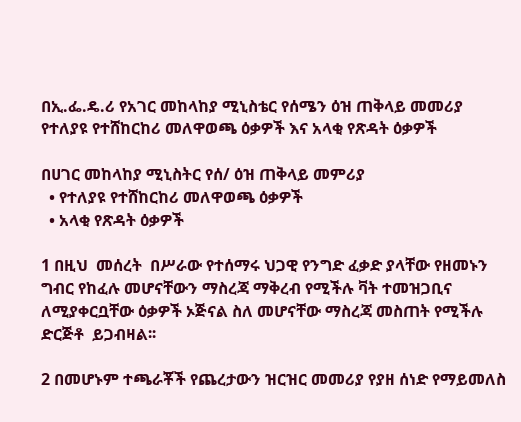በኢ.ፌ.ዴ.ሪ የአገር መከላከያ ሚኒስቴር የሰሜን ዕዝ ጠቅላይ መመሪያ የተለያዩ የተሸከርከሪ መለዋወጫ ዕቃዎች እና አላቂ የጽዳት ዕቃዎች

በሀገር መከላከያ ሚኒስትር የሰ/ ዕዝ ጠቅላይ መምሪያ
  • የተለያዩ የተሸከርከሪ መለዋወጫ ዕቃዎች
  • አላቂ የጽዳት ዕቃዎች

1 በዚህ  መሰረት  በሥራው የተሰማሩ ህጋዊ የንግድ ፈቃድ ያላቸው የዘመኑን ግብር የከፈሉ መሆናቸውን ማስረጃ ማቅረብ የሚችሉ ቫት ተመዝጋቢና ለሚያቀርቧቸው ዕቃዎች ኦጅናል ስለ መሆናቸው ማስረጃ መስጠት የሚችሉ ድርጅቶ  ይጋብዛል፡፡

2 በመሆኑም ተጫራቾች የጨረታውን ዝርዝር መመሪያ የያዘ ሰነድ የማይመለስ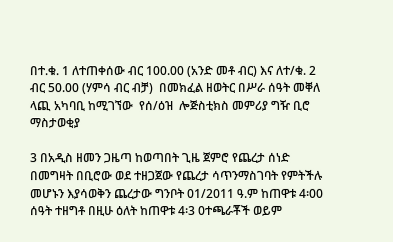በተ.ቁ. 1 ለተጠቀሰው ብር 100.00 (አንድ መቶ ብር) እና ለተ/ቁ. 2 ብር 50.00 (ሃምሳ ብር ብቻ)  በመክፈል ዘወትር በሥራ ሰዓት መቐለ ላጪ አካባቢ ከሚገኘው  የሰ/ዕዝ  ሎጅስቲክስ መምሪያ ግዥ ቢሮ ማስታወቂያ

3 በአዲስ ዘመን ጋዜጣ ከወጣበት ጊዜ ጀምሮ የጨረታ ሰነድ በመግዛት በቢሮው ወደ ተዘጋጀው የጨረታ ሳጥንማስገባት የምትችሉ መሆኑን እያሳወቅን ጨረታው ግንቦት 01/2011 ዓ.ም ከጠዋቱ 4፡00 ሰዓት ተዘግቶ በዚሁ ዕለት ከጠዋቱ 4፡3 0ተጫራቾች ወይም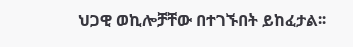ህጋዊ ወኪሎቻቸው በተገኙበት ይከፈታል፡፡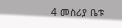4 መስሪያ ቤቱ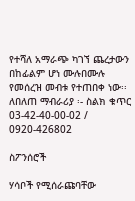የተሻለ አማራጭ ካገኘ ጨረታውን በከፊልም ሆነ ሙሉበሙሉ የመሰረዝ መብቱ የተጠበቀ ነው፡፡
ለበለጠ ማብራሪያ ፡- ስልክ ቁጥር 03-42-40-00-02 /  0920-426802

ስፖንሰሮች

ሃሳቦች የሚሰራጩባቸው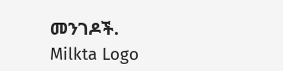መንገዶች.
Milkta Logo